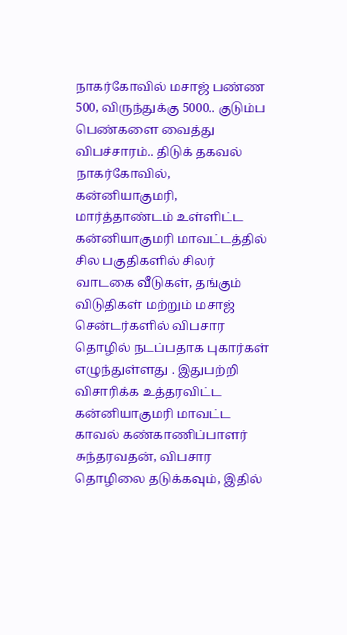நாகர்கோவில் மசாஜ் பண்ண 500, விருந்துக்கு 5000.. குடும்ப பெண்களை வைத்து விபச்சாரம்.. திடுக் தகவல்
நாகர்கோவில், கன்னியாகுமரி, மார்த்தாண்டம் உள்ளிட்ட கன்னியாகுமரி மாவட்டத்தில் சில பகுதிகளில் சிலர் வாடகை வீடுகள், தங்கும் விடுதிகள் மற்றும் மசாஜ் சென்டர்களில் விபசார தொழில் நடப்பதாக புகார்கள் எழுந்துள்ளது . இதுபற்றி விசாரிக்க உத்தரவிட்ட கன்னியாகுமரி மாவட்ட காவல் கண்காணிப்பாளர் சுந்தரவதன், விபசார தொழிலை தடுக்கவும், இதில்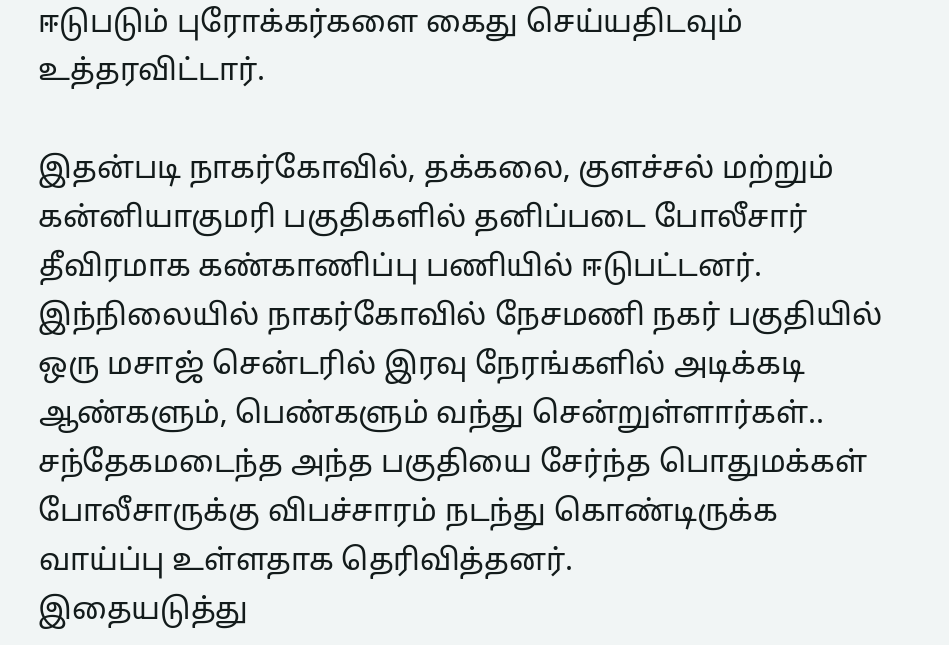ஈடுபடும் புரோக்கர்களை கைது செய்யதிடவும் உத்தரவிட்டார்.

இதன்படி நாகர்கோவில், தக்கலை, குளச்சல் மற்றும் கன்னியாகுமரி பகுதிகளில் தனிப்படை போலீசார் தீவிரமாக கண்காணிப்பு பணியில் ஈடுபட்டனர். இந்நிலையில் நாகர்கோவில் நேசமணி நகர் பகுதியில் ஒரு மசாஜ் சென்டரில் இரவு நேரங்களில் அடிக்கடி ஆண்களும், பெண்களும் வந்து சென்றுள்ளார்கள்.. சந்தேகமடைந்த அந்த பகுதியை சேர்ந்த பொதுமக்கள் போலீசாருக்கு விபச்சாரம் நடந்து கொண்டிருக்க வாய்ப்பு உள்ளதாக தெரிவித்தனர்.
இதையடுத்து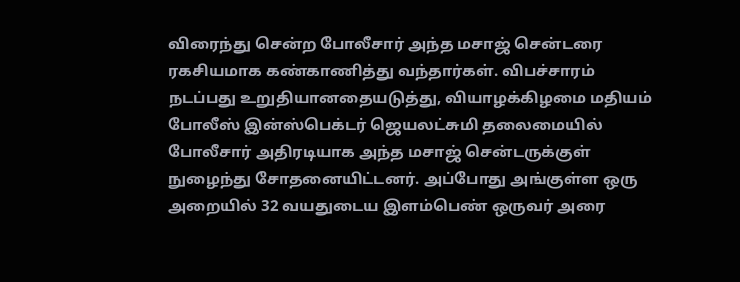விரைந்து சென்ற போலீசார் அந்த மசாஜ் சென்டரை ரகசியமாக கண்காணித்து வந்தார்கள். விபச்சாரம் நடப்பது உறுதியானதையடுத்து, வியாழக்கிழமை மதியம் போலீஸ் இன்ஸ்பெக்டர் ஜெயலட்சுமி தலைமையில் போலீசார் அதிரடியாக அந்த மசாஜ் சென்டருக்குள் நுழைந்து சோதனையிட்டனர். அப்போது அங்குள்ள ஒரு அறையில் 32 வயதுடைய இளம்பெண் ஒருவர் அரை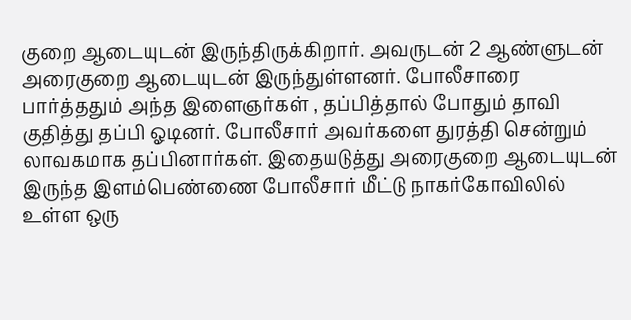குறை ஆடையுடன் இருந்திருக்கிறார். அவருடன் 2 ஆண்ளுடன் அரைகுறை ஆடையுடன் இருந்துள்ளனர். போலீசாரை பார்த்ததும் அந்த இளைஞர்கள் , தப்பித்தால் போதும் தாவி குதித்து தப்பி ஓடினர். போலீசார் அவர்களை துரத்தி சென்றும் லாவகமாக தப்பினார்கள். இதையடுத்து அரைகுறை ஆடையுடன் இருந்த இளம்பெண்ணை போலீசார் மீட்டு நாகர்கோவிலில் உள்ள ஒரு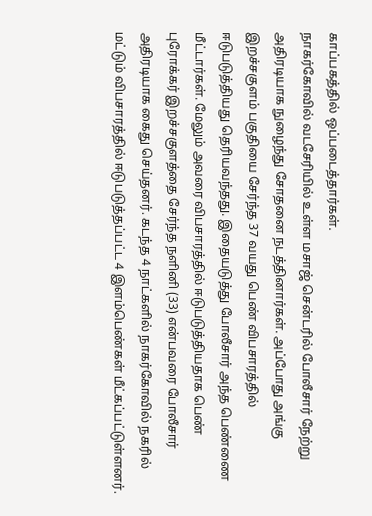காப்பகத்தில் ஒப்படைத்தார்கள்.
நாகர்கோவில் வடசேரியில் உள்ள மசாஜ் சென்டரில் போலீசார் நேற்று அதிரடியாக நுழைந்து சோதனை நடத்தினார்கள். அப்போது அங்கு இறச்சகுளம் பகுதியை சேர்ந்த 37 வயது பெண் விபசாரத்தில் ஈடுபடுத்தியது தெரியவந்தது. இதையடுத்து போலீசார் அந்த பெண்ணை மீட்டார்கள். மேலும் அவரை விபசாரத்தில் ஈடுபடுத்தியதாக பெண் புரோக்கர் இறச்சகுளத்தை சேர்ந்த நளினி (33) என்பவரை போலீசார் அதிரடியாக கைது செய்தனர். கடந்த 4 நாட்களில் நாகர்கோவில் நகரில் மட்டும் விபசாரத்தில் ஈடுபடுத்தப்பட்ட 4 இளம்பெண்கள் மீட்கப்பட்டுள்ளனர்.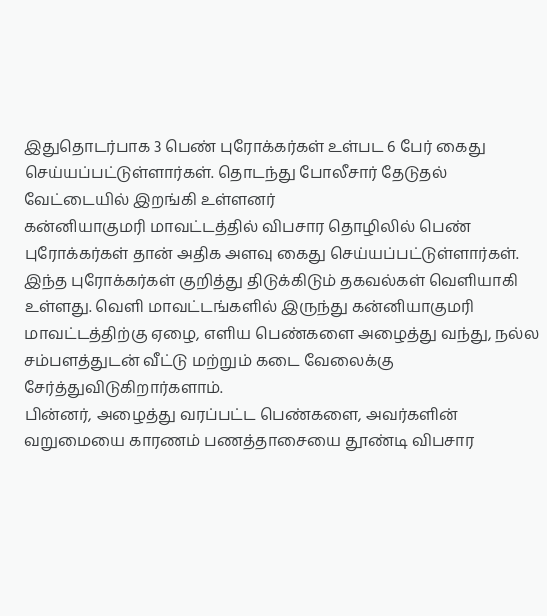இதுதொடர்பாக 3 பெண் புரோக்கர்கள் உள்பட 6 பேர் கைது செய்யப்பட்டுள்ளார்கள். தொடந்து போலீசார் தேடுதல் வேட்டையில் இறங்கி உள்ளனர்
கன்னியாகுமரி மாவட்டத்தில் விபசார தொழிலில் பெண் புரோக்கர்கள் தான் அதிக அளவு கைது செய்யப்பட்டுள்ளார்கள். இந்த புரோக்கர்கள் குறித்து திடுக்கிடும் தகவல்கள் வெளியாகி உள்ளது. வெளி மாவட்டங்களில் இருந்து கன்னியாகுமரி மாவட்டத்திற்கு ஏழை, எளிய பெண்களை அழைத்து வந்து, நல்ல சம்பளத்துடன் வீட்டு மற்றும் கடை வேலைக்கு சேர்த்துவிடுகிறார்களாம்.
பின்னர், அழைத்து வரப்பட்ட பெண்களை, அவர்களின் வறுமையை காரணம் பணத்தாசையை தூண்டி விபசார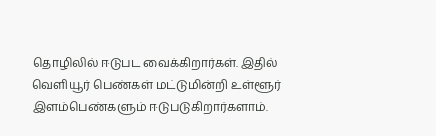தொழிலில் ஈடுபட வைக்கிறார்கள். இதில் வெளியூர் பெண்கள் மட்டுமின்றி உள்ளூர் இளம்பெண்களும் ஈடுபடுகிறார்களாம்.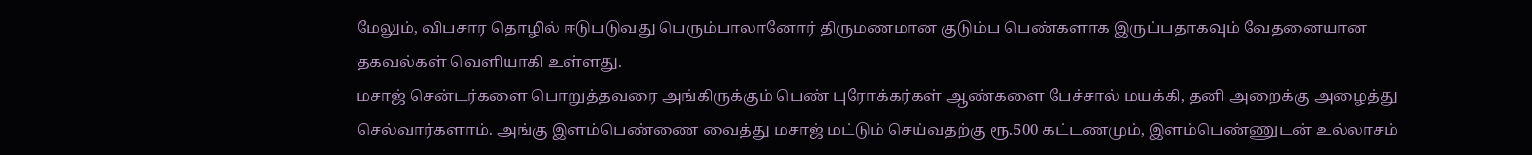மேலும், விபசார தொழில் ஈடுபடுவது பெரும்பாலானோர் திருமணமான குடும்ப பெண்களாக இருப்பதாகவும் வேதனையான தகவல்கள் வெளியாகி உள்ளது.
மசாஜ் சென்டர்களை பொறுத்தவரை அங்கிருக்கும் பெண் புரோக்கர்கள் ஆண்களை பேச்சால் மயக்கி, தனி அறைக்கு அழைத்து செல்வார்களாம். அங்கு இளம்பெண்ணை வைத்து மசாஜ் மட்டும் செய்வதற்கு ரூ.500 கட்டணமும், இளம்பெண்ணுடன் உல்லாசம்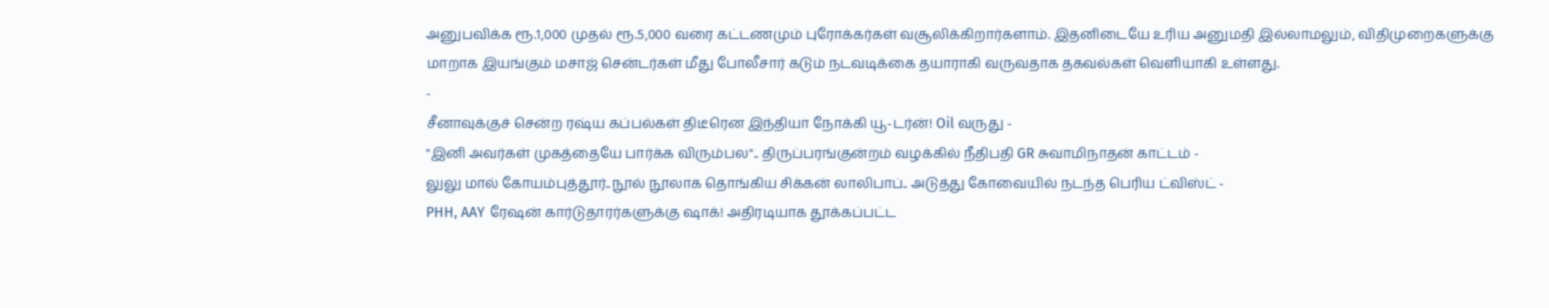அனுபவிக்க ரூ.1,000 முதல் ரூ.5,000 வரை கட்டணமும் புரோக்கர்கள் வசூலிக்கிறார்களாம். இதனிடையே உரிய அனுமதி இல்லாமலும், விதிமுறைகளுக்கு மாறாக இயங்கும் மசாஜ் சென்டர்கள் மீது போலீசார் கடும் நடவடிக்கை தயாராகி வருவதாக தகவல்கள் வெளியாகி உள்ளது.
-
சீனாவுக்குச் சென்ற ரஷ்ய கப்பல்கள் திடீரென இந்தியா நோக்கி யூ-டர்ன்! Oil வருது -
"இனி அவர்கள் முகத்தையே பார்க்க விரும்பல".. திருப்பரங்குன்றம் வழக்கில் நீதிபதி GR சுவாமிநாதன் காட்டம் -
லுலு மால் கோயம்புத்தூர்..நூல் நூலாக தொங்கிய சிக்கன் லாலிபாப்.. அடுத்து கோவையில் நடந்த பெரிய ட்விஸ்ட் -
PHH, AAY ரேஷன் கார்டுதாரர்களுக்கு ஷாக்! அதிரடியாக தூக்கப்பட்ட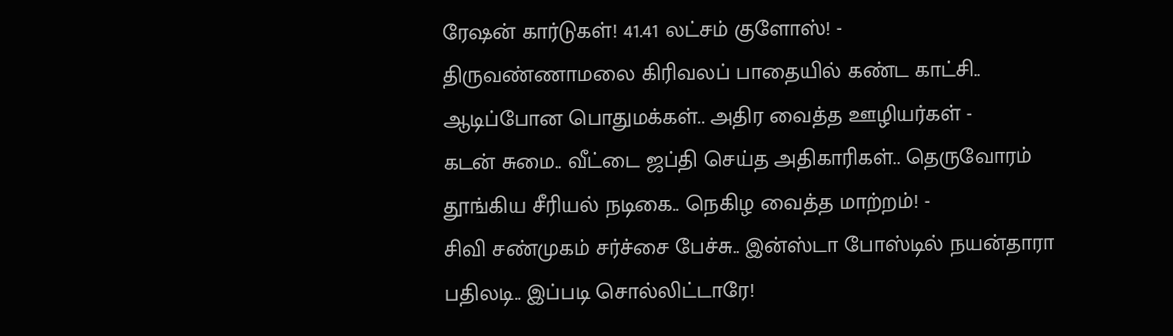ரேஷன் கார்டுகள்! 41.41 லட்சம் குளோஸ்! -
திருவண்ணாமலை கிரிவலப் பாதையில் கண்ட காட்சி.. ஆடிப்போன பொதுமக்கள்.. அதிர வைத்த ஊழியர்கள் -
கடன் சுமை.. வீட்டை ஜப்தி செய்த அதிகாரிகள்.. தெருவோரம் தூங்கிய சீரியல் நடிகை.. நெகிழ வைத்த மாற்றம்! -
சிவி சண்முகம் சர்ச்சை பேச்சு.. இன்ஸ்டா போஸ்டில் நயன்தாரா பதிலடி.. இப்படி சொல்லிட்டாரே!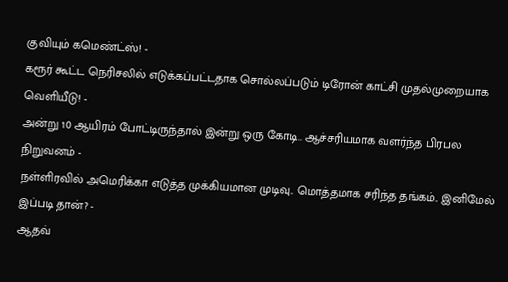குவியும் கமெண்ட்ஸ்! -
கரூர் கூட்ட நெரிசலில் எடுக்கப்பட்டதாக சொல்லப்படும் டிரோன் காட்சி முதல்முறையாக வெளியீடு! -
அன்று 10 ஆயிரம் போட்டிருந்தால் இன்று ஒரு கோடி.. ஆச்சரியமாக வளர்ந்த பிரபல நிறுவனம் -
நள்ளிரவில் அமெரிக்கா எடுத்த முக்கியமான முடிவு.. மொத்தமாக சரிந்த தங்கம்.. இனிமேல் இப்படி தான்? -
ஆதவ்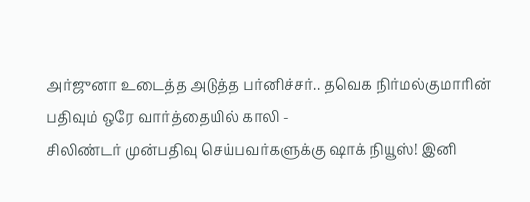அர்ஜுனா உடைத்த அடுத்த பர்னிச்சர்.. தவெக நிர்மல்குமாரின் பதிவும் ஒரே வார்த்தையில் காலி -
சிலிண்டர் முன்பதிவு செய்பவர்களுக்கு ஷாக் நியூஸ்! இனி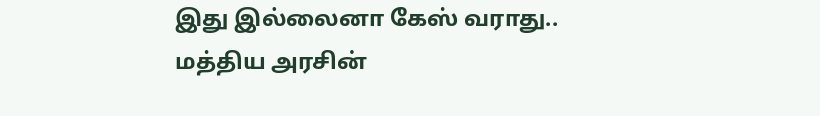இது இல்லைனா கேஸ் வராது.. மத்திய அரசின்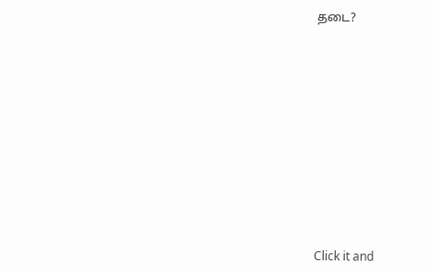தடை?












Click it and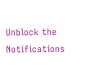Unblock the Notifications